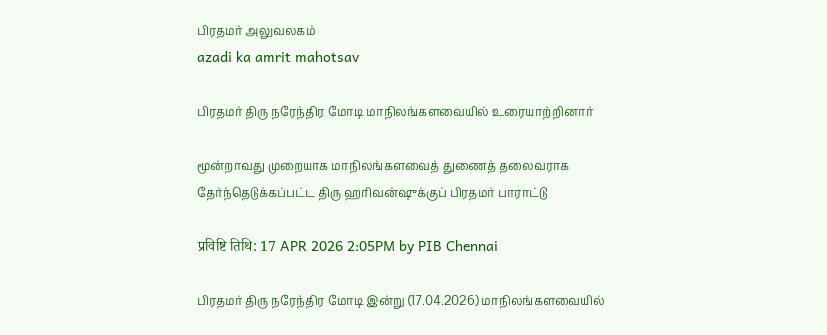பிரதமர் அலுவலகம்
azadi ka amrit mahotsav

பிரதமர் திரு நரேந்திர மோடி மாநிலங்களவையில் உரையாற்றினார்

மூன்றாவது முறையாக மாநிலங்களவைத் துணைத் தலைவராக தேர்ந்தெடுக்கப்பட்ட திரு ஹரிவன்ஷுக்குப் பிரதமர் பாராட்டு

प्रविष्टि तिथि: 17 APR 2026 2:05PM by PIB Chennai

பிரதமர் திரு நரேந்திர மோடி இன்று (17.04.2026) மாநிலங்களவையில்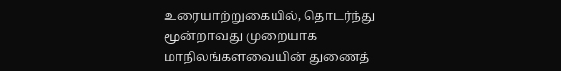உரையாற்றுகையில், தொடர்ந்து மூன்றாவது முறையாக மாநிலங்களவையின் துணைத்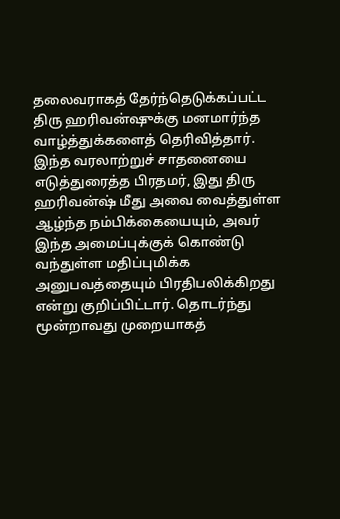தலைவராகத் தேர்ந்தெடுக்கப்பட்ட திரு ஹரிவன்ஷுக்கு மனமார்ந்த வாழ்த்துக்களைத் தெரிவித்தார். இந்த வரலாற்றுச் சாதனையை எடுத்துரைத்த பிரதமர், இது திரு ஹரிவன்ஷ் மீது அவை வைத்துள்ள ஆழ்ந்த நம்பிக்கையையும், அவர் இந்த அமைப்புக்குக் கொண்டு வந்துள்ள மதிப்புமிக்க அனுபவத்தையும் பிரதிபலிக்கிறது என்று குறிப்பிட்டார். தொடர்ந்து மூன்றாவது முறையாகத்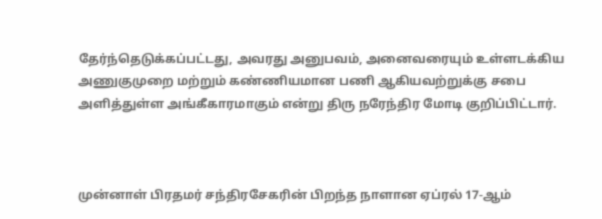தேர்ந்தெடுக்கப்பட்டது, அவரது அனுபவம், அனைவரையும் உள்ளடக்கிய அணுகுமுறை மற்றும் கண்ணியமான பணி ஆகியவற்றுக்கு சபை அளித்துள்ள அங்கீகாரமாகும் என்று திரு நரேந்திர மோடி குறிப்பிட்டார்.



முன்னாள் பிரதமர் சந்திரசேகரின் பிறந்த நாளான ஏப்ரல் 17-ஆம்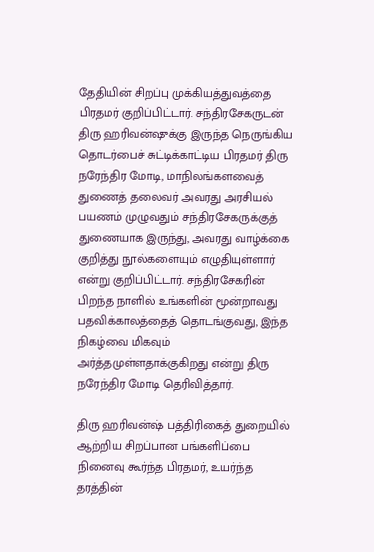தேதியின் சிறப்பு முக்கியத்துவத்தை பிரதமர் குறிப்பிட்டார். சந்திரசேகருடன் திரு ஹரிவன்ஷுக்கு இருந்த நெருங்கிய தொடர்பைச் சுட்டிக்காட்டிய பிரதமர் திரு நரேந்திர மோடி, மாநிலங்களவைத் துணைத் தலைவர் அவரது அரசியல் பயணம் முழுவதும் சந்திரசேகருக்குத் துணையாக இருந்து, அவரது வாழ்க்கை குறித்து நூல்களையும் எழுதியுள்ளார் என்று குறிப்பிட்டார். சந்திரசேகரின் பிறந்த நாளில் உங்களின் மூன்றாவது பதவிக்காலத்தைத் தொடங்குவது, இந்த நிகழ்வை மிகவும் அர்த்தமுள்ளதாக்குகிறது என்று திரு நரேந்திர மோடி தெரிவித்தார்.

திரு ஹரிவன்ஷ் பத்திரிகைத் துறையில் ஆற்றிய சிறப்பான பங்களிப்பை நினைவு கூர்ந்த பிரதமர், உயர்ந்த தரத்தின்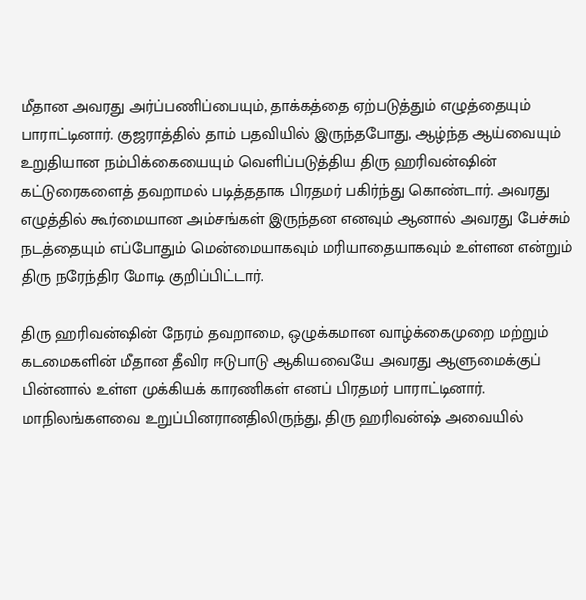மீதான அவரது அர்ப்பணிப்பையும், தாக்கத்தை ஏற்படுத்தும் எழுத்தையும் பாராட்டினார். குஜராத்தில் தாம் பதவியில் இருந்தபோது, ஆழ்ந்த ஆய்வையும் உறுதியான நம்பிக்கையையும் வெளிப்படுத்திய திரு ஹரிவன்ஷின் கட்டுரைகளைத் தவறாமல் படித்ததாக பிரதமர் பகிர்ந்து கொண்டார். அவரது எழுத்தில் கூர்மையான அம்சங்கள் இருந்தன எனவும் ஆனால் அவரது பேச்சும் நடத்தையும் எப்போதும் மென்மையாகவும் மரியாதையாகவும் உள்ளன என்றும் திரு நரேந்திர மோடி குறிப்பிட்டார்.

திரு ஹரிவன்ஷின் நேரம் தவறாமை, ஒழுக்கமான வாழ்க்கைமுறை மற்றும் கடமைகளின் மீதான தீவிர ஈடுபாடு ஆகியவையே அவரது ஆளுமைக்குப் பின்னால் உள்ள முக்கியக் காரணிகள் எனப் பிரதமர் பாராட்டினார். மாநிலங்களவை உறுப்பினரானதிலிருந்து, திரு ஹரிவன்ஷ் அவையில்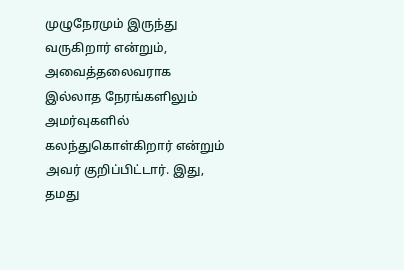முழுநேரமும் இருந்து வருகிறார் என்றும், அவைத்தலைவராக இல்லாத நேரங்களிலும் அமர்வுகளில் கலந்துகொள்கிறார் என்றும் அவர் குறிப்பிட்டார். இது, தமது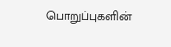பொறுப்புகளின்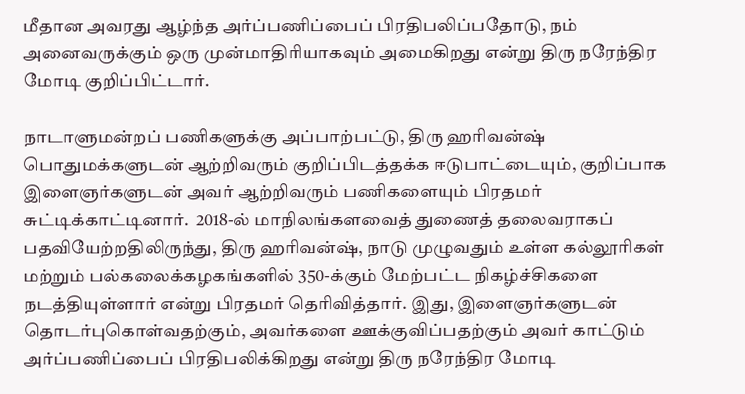மீதான அவரது ஆழ்ந்த அர்ப்பணிப்பைப் பிரதிபலிப்பதோடு, நம் அனைவருக்கும் ஒரு முன்மாதிரியாகவும் அமைகிறது என்று திரு நரேந்திர மோடி குறிப்பிட்டார்.

நாடாளுமன்றப் பணிகளுக்கு அப்பாற்பட்டு, திரு ஹரிவன்ஷ் பொதுமக்களுடன் ஆற்றிவரும் குறிப்பிடத்தக்க ஈடுபாட்டையும், குறிப்பாக இளைஞர்களுடன் அவர் ஆற்றிவரும் பணிகளையும் பிரதமர் சுட்டிக்காட்டினார்.  2018-ல் மாநிலங்களவைத் துணைத் தலைவராகப் பதவியேற்றதிலிருந்து, திரு ஹரிவன்ஷ், நாடு முழுவதும் உள்ள கல்லூரிகள் மற்றும் பல்கலைக்கழகங்களில் 350-க்கும் மேற்பட்ட நிகழ்ச்சிகளை நடத்தியுள்ளார் என்று பிரதமர் தெரிவித்தார். இது, இளைஞர்களுடன் தொடர்புகொள்வதற்கும், அவர்களை ஊக்குவிப்பதற்கும் அவர் காட்டும் அர்ப்பணிப்பைப் பிரதிபலிக்கிறது என்று திரு நரேந்திர மோடி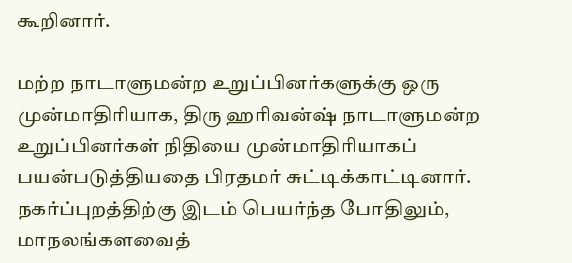கூறினார்.

மற்ற நாடாளுமன்ற உறுப்பினர்களுக்கு ஒரு முன்மாதிரியாக, திரு ஹரிவன்ஷ் நாடாளுமன்ற உறுப்பினர்கள் நிதியை முன்மாதிரியாகப் பயன்படுத்தியதை பிரதமர் சுட்டிக்காட்டினார். நகர்ப்புறத்திற்கு இடம் பெயர்ந்த போதிலும், மாநலங்களவைத்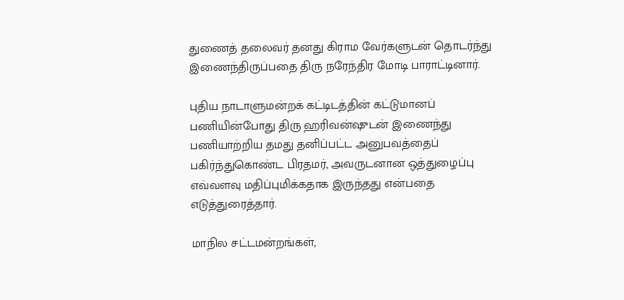துணைத் தலைவர் தனது கிராம வேர்களுடன் தொடர்ந்து இணைந்திருப்பதை திரு நரேந்திர மோடி பாராட்டினார்.

புதிய நாடாளுமன்றக் கட்டிடத்தின் கட்டுமானப் பணியின்போது திரு ஹரிவன்ஷுடன் இணைந்து பணியாற்றிய தமது தனிப்பட்ட அனுபவத்தைப் பகிர்ந்துகொண்ட பிரதமர், அவருடனான ஒத்துழைப்பு எவ்வளவு மதிப்புமிக்கதாக இருந்தது என்பதை எடுத்துரைத்தார்.

மாநில சட்டமன்றங்கள்,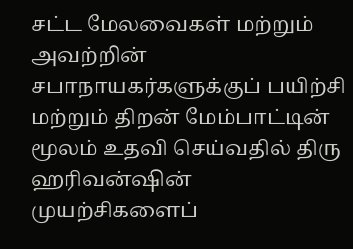சட்ட மேலவைகள் மற்றும் அவற்றின் சபாநாயகர்களுக்குப் பயிற்சி மற்றும் திறன் மேம்பாட்டின் மூலம் உதவி செய்வதில் திரு ஹரிவன்ஷின் முயற்சிகளைப்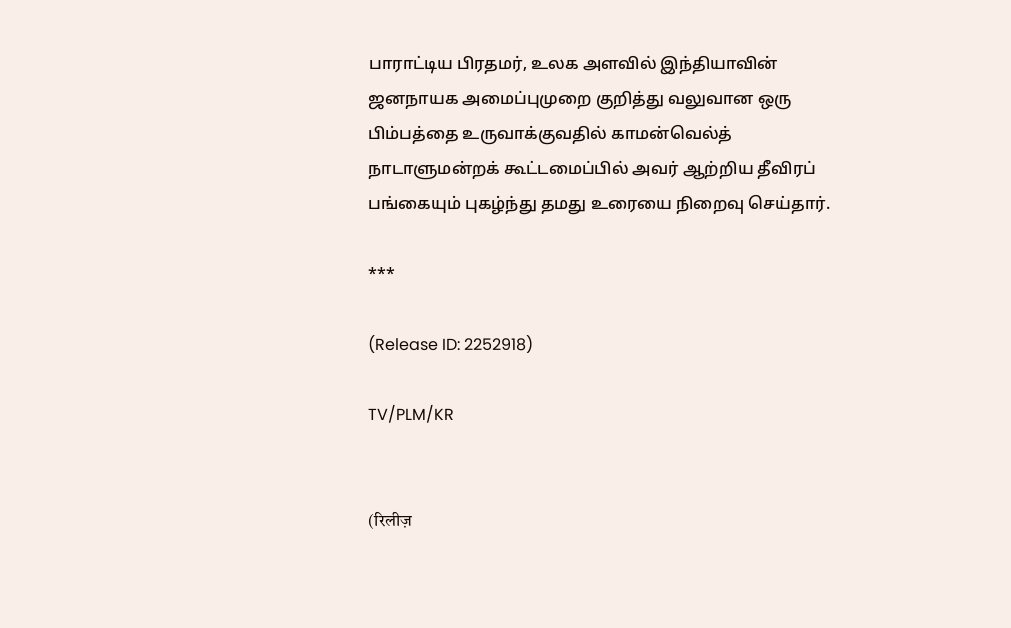பாராட்டிய பிரதமர், உலக அளவில் இந்தியாவின் ஜனநாயக அமைப்புமுறை குறித்து வலுவான ஒரு பிம்பத்தை உருவாக்குவதில் காமன்வெல்த் நாடாளுமன்றக் கூட்டமைப்பில் அவர் ஆற்றிய தீவிரப் பங்கையும் புகழ்ந்து தமது உரையை நிறைவு செய்தார்.

***

(Release ID: 2252918)

TV/PLM/KR


(रिलीज़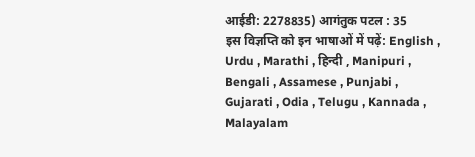आईडी: 2278835) आगंतुक पटल : 35
इस विज्ञप्ति को इन भाषाओं में पढ़ें: English , Urdu , Marathi , हिन्दी , Manipuri , Bengali , Assamese , Punjabi , Gujarati , Odia , Telugu , Kannada , Malayalam